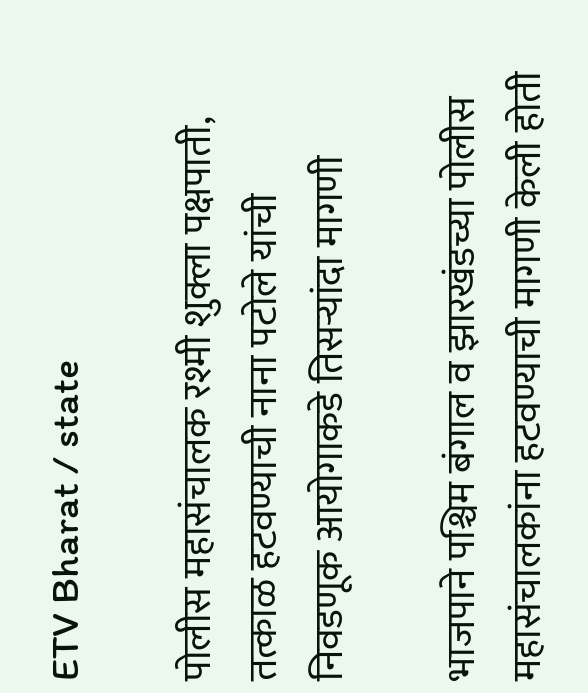ETV Bharat / state

पोलीस महासंचालक रश्मी शुक्ला पक्षपाती, तत्काळ हटवण्याची नाना पटोले यांची निवडणूक आयोगाकडे तिसऱ्यांदा मागणी

भाजपाने पश्चिम बंगाल व झारखंडच्या पोलीस महासंचालकांना हटवण्याची मागणी केली होती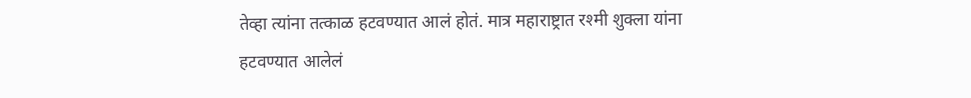तेव्हा त्यांना तत्काळ हटवण्यात आलं होतं. मात्र महाराष्ट्रात रश्मी शुक्ला यांना हटवण्यात आलेलं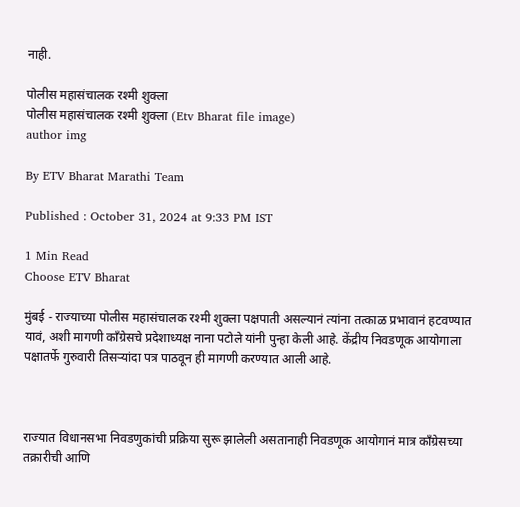नाही.

पोलीस महासंचालक रश्मी शुक्ला
पोलीस महासंचालक रश्मी शुक्ला (Etv Bharat file image)
author img

By ETV Bharat Marathi Team

Published : October 31, 2024 at 9:33 PM IST

1 Min Read
Choose ETV Bharat

मुंबई - राज्याच्या पोलीस महासंचालक रश्मी शुक्ला पक्षपाती असल्यानं त्यांना तत्काळ प्रभावानं हटवण्यात यावं, अशी मागणी कॉंग्रेसचे प्रदेशाध्यक्ष नाना पटोले यांनी पुन्हा केली आहे. केंद्रीय निवडणूक आयोगाला पक्षातर्फे गुरुवारी तिसऱ्यांदा पत्र पाठवून ही मागणी करण्यात आली आहे.



राज्यात विधानसभा निवडणुकांची प्रक्रिया सुरू झालेली असतानाही निवडणूक आयोगानं मात्र कॉंग्रेसच्या तक्रारीची आणि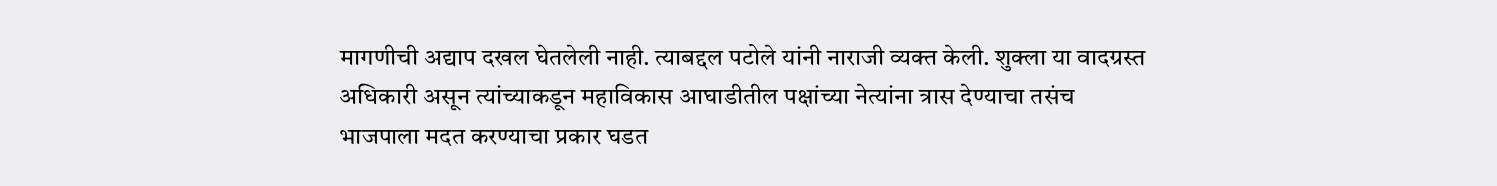मागणीची अद्याप दखल घेतलेली नाही. त्याबद्दल पटोले यांनी नाराजी व्यक्त केली. शुक्ला या वादग्रस्त अधिकारी असून त्यांच्याकडून महाविकास आघाडीतील पक्षांच्या नेत्यांना त्रास देण्याचा तसंच भाजपाला मदत करण्याचा प्रकार घडत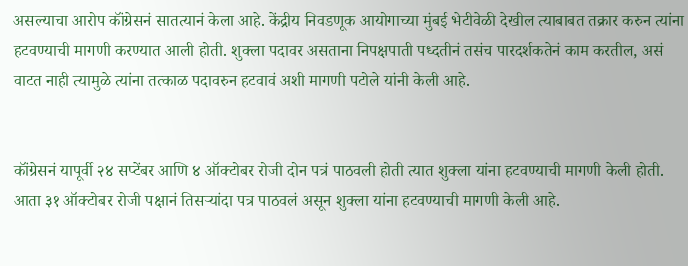असल्याचा आरोप कॉंग्रेसनं सातत्यानं केला आहे. केंद्रीय निवडणूक आयोगाच्या मुंबई भेटीवेळी देखील त्याबाबत तक्रार करुन त्यांना हटवण्याची मागणी करण्यात आली होती. शुक्ला पदावर असताना निपक्षपाती पध्दतीनं तसंच पारदर्शकतेनं काम करतील, असं वाटत नाही त्यामुळे त्यांना तत्काळ पदावरुन हटवावं अशी मागणी पटोले यांनी केली आहे.


कॉंग्रेसनं यापूर्वी २४ सप्टेंबर आणि ४ ऑक्टोबर रोजी दोन पत्रं पाठवली होती त्यात शुक्ला यांना हटवण्याची मागणी केली होती. आता ३१ ऑक्टोबर रोजी पक्षानं तिसऱ्यांदा पत्र पाठवलं असून शुक्ला यांना हटवण्याची मागणी केली आहे.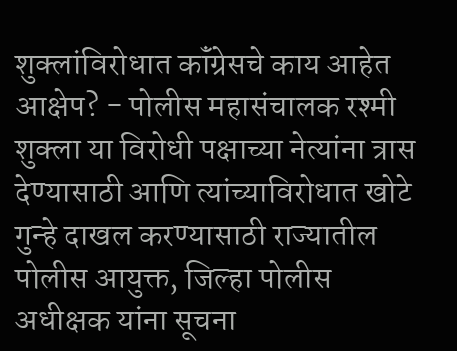शुक्लांविरोधात कॉंग्रेसचे काय आहेत आक्षेप? - पोलीस महासंचालक रश्मी शुक्ला या विरोधी पक्षाच्या नेत्यांना त्रास देण्यासाठी आणि त्यांच्याविरोधात खोटे गुन्हे दाखल करण्यासाठी राज्यातील पोलीस आयुक्त, जिल्हा पोलीस अधीक्षक यांना सूचना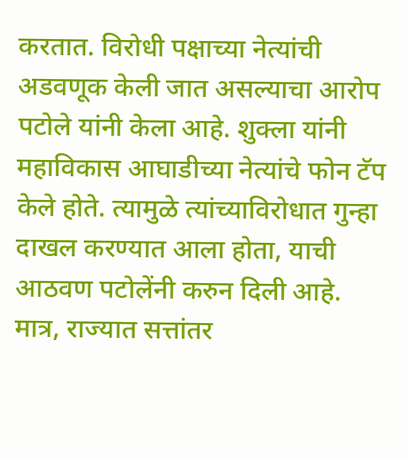करतात. विरोधी पक्षाच्या नेत्यांची अडवणूक केली जात असल्याचा आरोप पटोले यांनी केला आहे. शुक्ला यांनी महाविकास आघाडीच्या नेत्यांचे फोन टॅप केले होते. त्यामुळे त्यांच्याविरोधात गुन्हा दाखल करण्यात आला होता, याची आठवण पटोलेंनी करुन दिली आहे. मात्र, राज्यात सत्तांतर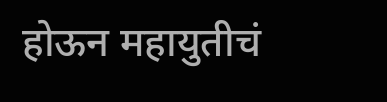होऊन महायुतीचं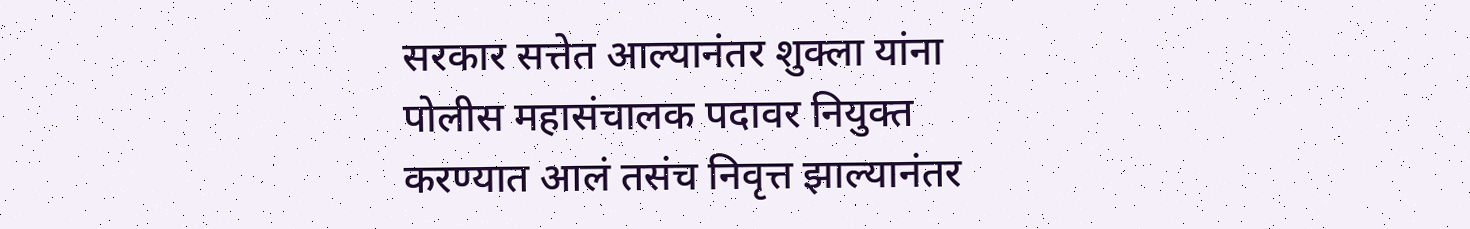सरकार सत्तेत आल्यानंतर शुक्ला यांना पोलीस महासंचालक पदावर नियुक्त करण्यात आलं तसंच निवृत्त झाल्यानंतर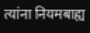त्यांना नियमबाह्य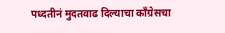पध्दतीनं मुदतवाढ दिल्याचा कॉंग्रेसचा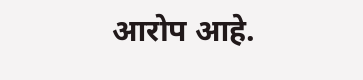आरोप आहे.